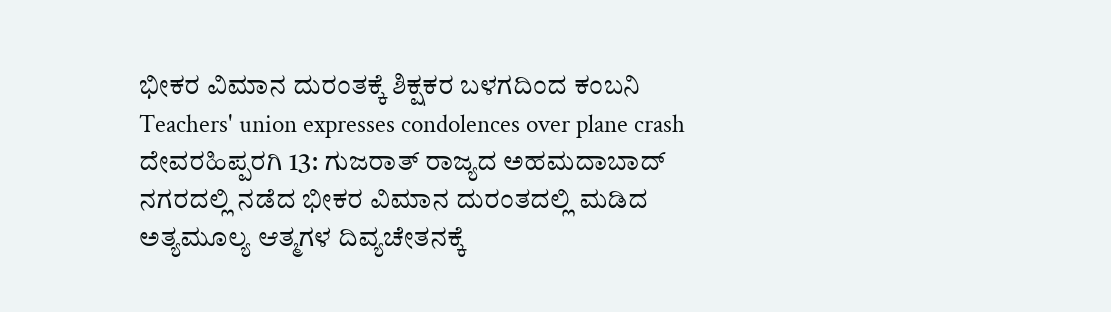ಭೀಕರ ವಿಮಾನ ದುರಂತಕ್ಕೆ ಶಿಕ್ಷಕರ ಬಳಗದಿಂದ ಕಂಬನಿ
Teachers' union expresses condolences over plane crash
ದೇವರಹಿಪ್ಪರಗಿ 13: ಗುಜರಾತ್ ರಾಜ್ಯದ ಅಹಮದಾಬಾದ್ ನಗರದಲ್ಲಿ ನಡೆದ ಭೀಕರ ವಿಮಾನ ದುರಂತದಲ್ಲಿ ಮಡಿದ ಅತ್ಯಮೂಲ್ಯ ಆತ್ಮಗಳ ದಿವ್ಯಚೇತನಕ್ಕೆ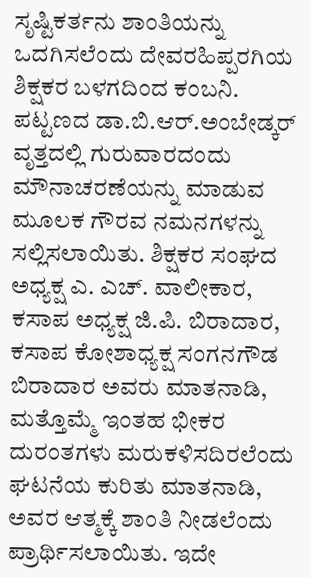ಸೃಷ್ಟಿಕರ್ತನು ಶಾಂತಿಯನ್ನು ಒದಗಿಸಲೆಂದು ದೇವರಹಿಪ್ಪರಗಿಯ ಶಿಕ್ಷಕರ ಬಳಗದಿಂದ ಕಂಬನಿ. ಪಟ್ಟಣದ ಡಾ.ಬಿ.ಆರ್.ಅಂಬೇಡ್ಕರ್ ವೃತ್ತದಲ್ಲಿ ಗುರುವಾರದಂದು ಮೌನಾಚರಣೆಯನ್ನು ಮಾಡುವ ಮೂಲಕ ಗೌರವ ನಮನಗಳನ್ನು ಸಲ್ಲಿಸಲಾಯಿತು. ಶಿಕ್ಷಕರ ಸಂಘದ ಅಧ್ಯಕ್ಷ ಎ. ಎಚ್. ವಾಲೀಕಾರ, ಕಸಾಪ ಅಧ್ಯಕ್ಷ ಜಿ.ಪಿ. ಬಿರಾದಾರ, ಕಸಾಪ ಕೋಶಾಧ್ಯಕ್ಷ ಸಂಗನಗೌಡ ಬಿರಾದಾರ ಅವರು ಮಾತನಾಡಿ, ಮತ್ತೊಮ್ಮೆ ಇಂತಹ ಭೀಕರ ದುರಂತಗಳು ಮರುಕಳಿಸದಿರಲೆಂದು ಘಟನೆಯ ಕುರಿತು ಮಾತನಾಡಿ,
ಅವರ ಆತ್ಮಕ್ಕೆ ಶಾಂತಿ ನೀಡಲೆಂದು ಪ್ರಾರ್ಥಿಸಲಾಯಿತು. ಇದೇ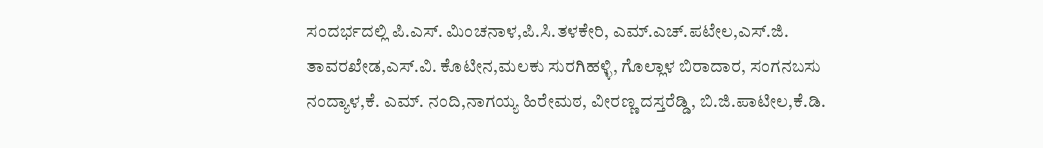ಸಂದರ್ಭದಲ್ಲಿ ಪಿ.ಎಸ್. ಮಿಂಚನಾಳ,ಪಿ.ಸಿ.ತಳಕೇರಿ, ಎಮ್.ಎಚ್.ಪಟೇಲ,ಎಸ್.ಜಿ. ತಾವರಖೇಡ,ಎಸ್.ವಿ. ಕೊಟೀನ,ಮಲಕು ಸುರಗಿಹಳ್ಳಿ, ಗೊಲ್ಲಾಳ ಬಿರಾದಾರ, ಸಂಗನಬಸು ನಂದ್ಯಾಳ,ಕೆ. ಎಮ್. ನಂದಿ,ನಾಗಯ್ಯ ಹಿರೇಮಠ, ವೀರಣ್ಣ ದಸ್ತರೆಡ್ಡಿ, ಬಿ.ಜಿ.ಪಾಟೀಲ,ಕೆ.ಡಿ.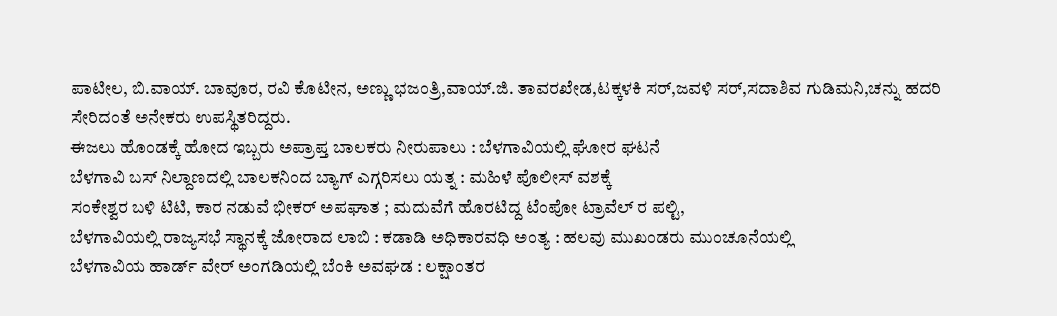ಪಾಟೀಲ, ಬಿ.ವಾಯ್. ಬಾವೂರ, ರವಿ ಕೊಟೀನ, ಅಣ್ಣು ಭಜಂತ್ರಿ,ವಾಯ್.ಜಿ. ತಾವರಖೇಡ,ಟಕ್ಕಳಕಿ ಸರ್,ಜವಳಿ ಸರ್,ಸದಾಶಿವ ಗುಡಿಮನಿ,ಚನ್ನು ಹದರಿ ಸೇರಿದಂತೆ ಅನೇಕರು ಉಪಸ್ಥಿತರಿದ್ದರು.
ಈಜಲು ಹೊಂಡಕ್ಕೆ ಹೋದ ಇಬ್ಬರು ಅಪ್ರಾಪ್ತ ಬಾಲಕರು ನೀರುಪಾಲು : ಬೆಳಗಾವಿಯಲ್ಲಿ ಘೋರ ಘಟನೆ
ಬೆಳಗಾವಿ ಬಸ್ ನಿಲ್ದಾಣದಲ್ಲಿ ಬಾಲಕನಿಂದ ಬ್ಯಾಗ್ ಎಗ್ಗರಿಸಲು ಯತ್ನ : ಮಹಿಳೆ ಪೊಲೀಸ್ ವಶಕ್ಕೆ
ಸಂಕೇಶ್ವರ ಬಳಿ ಟಿಟಿ, ಕಾರ ನಡುವೆ ಭೀಕರ್ ಅಪಘಾತ ; ಮದುವೆಗೆ ಹೊರಟಿದ್ದ ಟೆಂಪೋ ಟ್ರಾವೆಲ್ ರ ಪಲ್ಟಿ,
ಬೆಳಗಾವಿಯಲ್ಲಿ ರಾಜ್ಯಸಭೆ ಸ್ಥಾನಕ್ಕೆ ಜೋರಾದ ಲಾಬಿ : ಕಡಾಡಿ ಅಧಿಕಾರವಧಿ ಅಂತ್ಯ : ಹಲವು ಮುಖಂಡರು ಮುಂಚೂನೆಯಲ್ಲಿ
ಬೆಳಗಾವಿಯ ಹಾರ್ಡ್ ವೇರ್ ಅಂಗಡಿಯಲ್ಲಿ ಬೆಂಕಿ ಅವಘಡ : ಲಕ್ಷಾಂತರ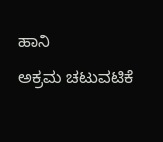ಹಾನಿ
ಅಕ್ರಮ ಚಟುವಟಿಕೆ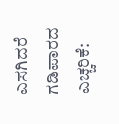ಎಸಗಿದರೆ ಗಡಿಪಾರದ ಎಚ್ಚರಿಕೆ: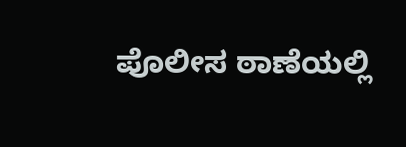ಪೊಲೀಸ ಠಾಣೆಯಲ್ಲಿ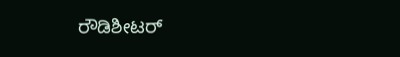ರೌಡಿಶೀಟರ್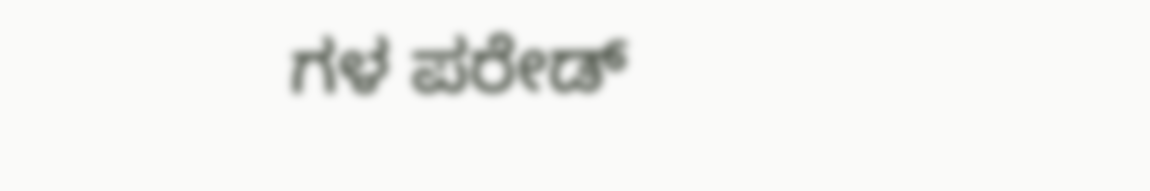ಗಳ ಪರೇಡ್